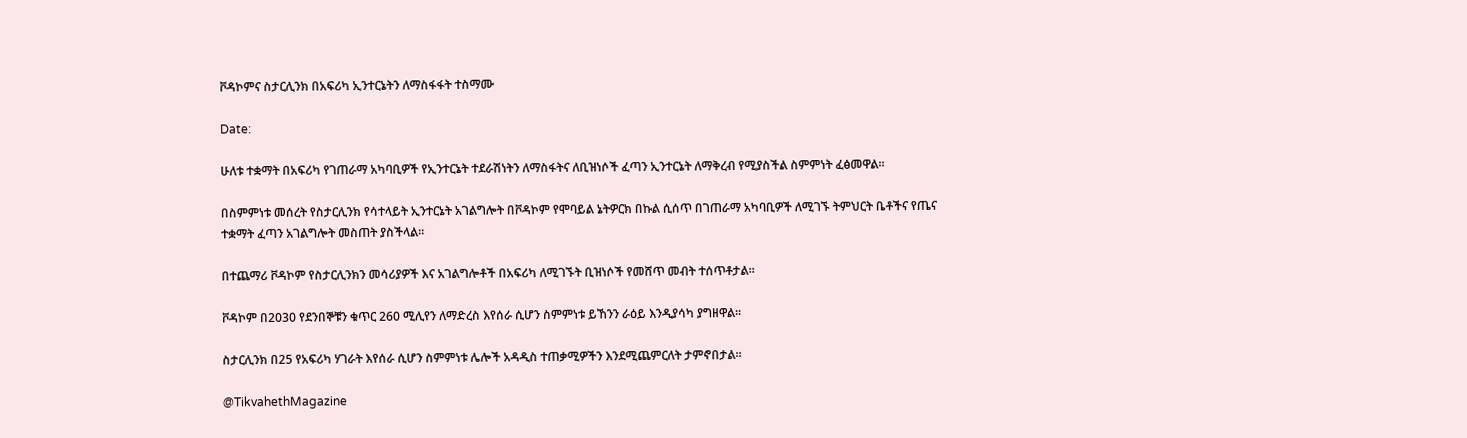ቮዳኮምና ስታርሊንክ በአፍሪካ ኢንተርኔትን ለማስፋፋት ተስማሙ

Date:

ሁለቱ ተቋማት በአፍሪካ የገጠራማ አካባቢዎች የኢንተርኔት ተደራሽነትን ለማስፋትና ለቢዝነሶች ፈጣን ኢንተርኔት ለማቅረብ የሚያስችል ስምምነት ፈፅመዋል።

በስምምነቱ መሰረት የስታርሊንክ የሳተላይት ኢንተርኔት አገልግሎት በቮዳኮም የሞባይል ኔትዎርክ በኩል ሲሰጥ በገጠራማ አካባቢዎች ለሚገኙ ትምህርት ቤቶችና የጤና ተቋማት ፈጣን አገልግሎት መስጠት ያስችላል።

በተጨማሪ ቮዳኮም የስታርሊንክን መሳሪያዎች እና አገልግሎቶች በአፍሪካ ለሚገኙት ቢዝነሶች የመሸጥ መብት ተሰጥቶታል።

ቮዳኮም በ2030 የደንበኞቹን ቁጥር 260 ሚሊየን ለማድረስ እየሰራ ሲሆን ስምምነቱ ይኸንን ራዕይ እንዲያሳካ ያግዘዋል።

ስታርሊንክ በ25 የአፍሪካ ሃገራት እየሰራ ሲሆን ስምምነቱ ሌሎች አዳዲስ ተጠቃሚዎችን እንደሚጨምርለት ታምኖበታል።

@TikvahethMagazine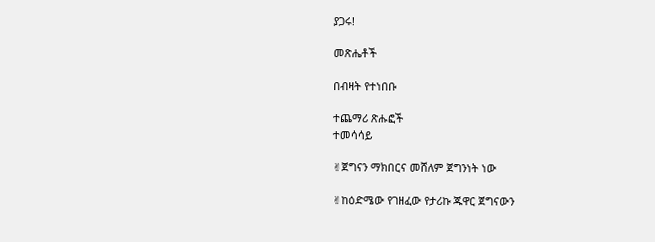ያጋሩ!

መጽሔቶች

በብዛት የተነበቡ

ተጨማሪ ጽሑፎች
ተመሳሳይ

✌ጀግናን ማክበርና መሸለም ጀግንነት ነው

✌ከዕድሜው የገዘፈው የታሪኩ ጁዋር ጀግናውን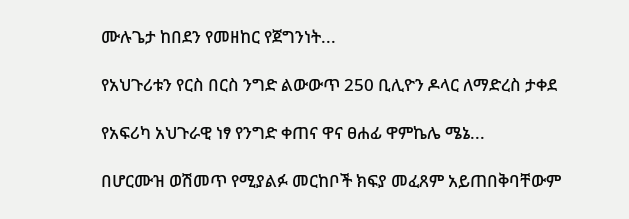ሙሉጌታ ከበደን የመዘከር የጀግንነት...

የአህጉሪቱን የርስ በርስ ንግድ ልውውጥ 250 ቢሊዮን ዶላር ለማድረስ ታቀደ

የአፍሪካ አህጉራዊ ነፃ የንግድ ቀጠና ዋና ፀሐፊ ዋምኬሌ ሜኔ...

በሆርሙዝ ወሽመጥ የሚያልፉ መርከቦች ክፍያ መፈጸም አይጠበቅባቸውም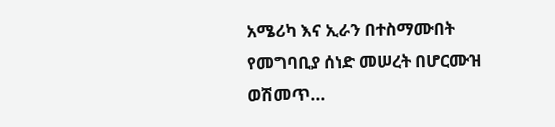አሜሪካ እና ኢራን በተስማሙበት የመግባቢያ ሰነድ መሠረት በሆርሙዝ ወሽመጥ...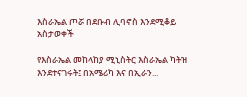እስራኤል ጦሯ በደቡብ ሊባኖስ እንደሚቆይ አስታወቀች

የእስራኤል መከላከያ ሚኒስትር እስራኤል ካትዝ እንደተናገሩት፤ በአሜሪካ እና በኢራን...